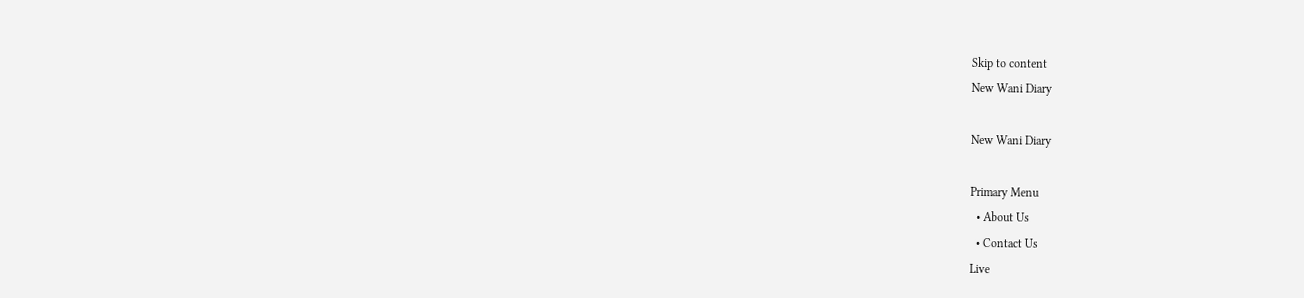Skip to content
New Wani Diary

New Wani Diary

Primary Menu
  • About Us
  • Contact Us
Live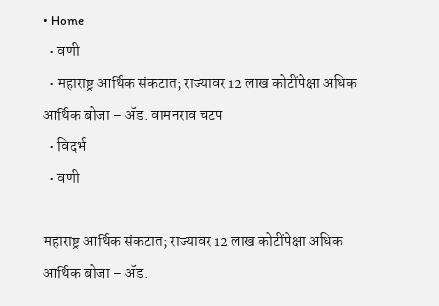• Home
  • वणी
  • महाराष्ट्र आर्थिक संकटात; राज्यावर 12 लाख कोटींपेक्षा अधिक आर्थिक बोजा – ॲड. वामनराव चटप
  • विदर्भ
  • वणी

महाराष्ट्र आर्थिक संकटात; राज्यावर 12 लाख कोटींपेक्षा अधिक आर्थिक बोजा – ॲड.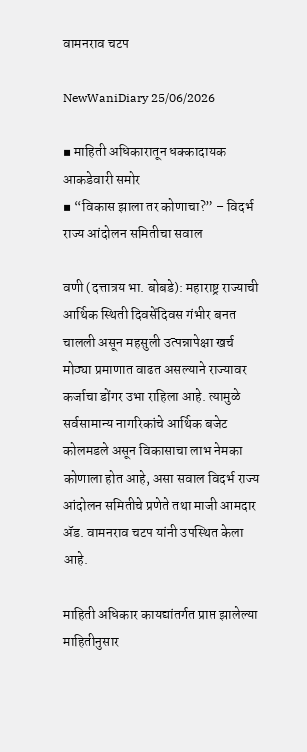वामनराव चटप

NewWaniDiary 25/06/2026

▪ माहिती अधिकारातून धक्कादायक आकडेवारी समोर
▪ “विकास झाला तर कोणाचा?” – विदर्भ राज्य आंदोलन समितीचा सवाल

वणी (दत्तात्रय भा. बोबडे): महाराष्ट्र राज्याची आर्थिक स्थिती दिवसेंदिवस गंभीर बनत चालली असून महसुली उत्पन्नापेक्षा खर्च मोठ्या प्रमाणात वाढत असल्याने राज्यावर कर्जाचा डोंगर उभा राहिला आहे. त्यामुळे सर्वसामान्य नागरिकांचे आर्थिक बजेट कोलमडले असून विकासाचा लाभ नेमका कोणाला होत आहे, असा सवाल विदर्भ राज्य आंदोलन समितीचे प्रणेते तथा माजी आमदार ॲड. वामनराव चटप यांनी उपस्थित केला आहे.

माहिती अधिकार कायद्यांतर्गत प्राप्त झालेल्या माहितीनुसार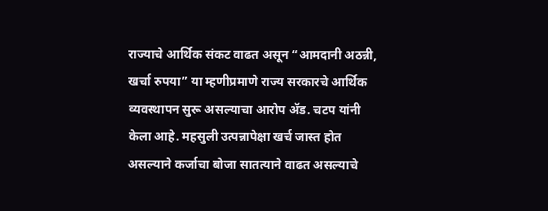राज्याचे आर्थिक संकट वाढत असून “आमदानी अठन्नी, खर्चा रुपया” या म्हणीप्रमाणे राज्य सरकारचे आर्थिक व्यवस्थापन सुरू असल्याचा आरोप ॲड. चटप यांनी केला आहे. महसुली उत्पन्नापेक्षा खर्च जास्त होत असल्याने कर्जाचा बोजा सातत्याने वाढत असल्याचे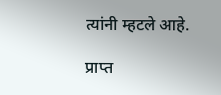त्यांनी म्हटले आहे.

प्राप्त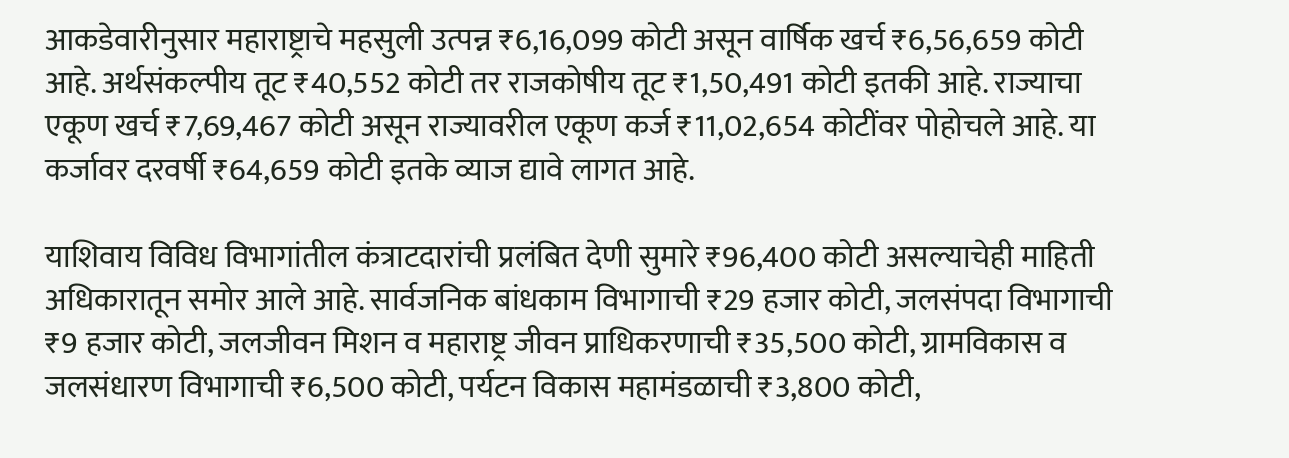आकडेवारीनुसार महाराष्ट्राचे महसुली उत्पन्न ₹6,16,099 कोटी असून वार्षिक खर्च ₹6,56,659 कोटी आहे. अर्थसंकल्पीय तूट ₹40,552 कोटी तर राजकोषीय तूट ₹1,50,491 कोटी इतकी आहे. राज्याचा एकूण खर्च ₹7,69,467 कोटी असून राज्यावरील एकूण कर्ज ₹11,02,654 कोटींवर पोहोचले आहे. या कर्जावर दरवर्षी ₹64,659 कोटी इतके व्याज द्यावे लागत आहे.

याशिवाय विविध विभागांतील कंत्राटदारांची प्रलंबित देणी सुमारे ₹96,400 कोटी असल्याचेही माहिती अधिकारातून समोर आले आहे. सार्वजनिक बांधकाम विभागाची ₹29 हजार कोटी, जलसंपदा विभागाची ₹9 हजार कोटी, जलजीवन मिशन व महाराष्ट्र जीवन प्राधिकरणाची ₹35,500 कोटी, ग्रामविकास व जलसंधारण विभागाची ₹6,500 कोटी, पर्यटन विकास महामंडळाची ₹3,800 कोटी,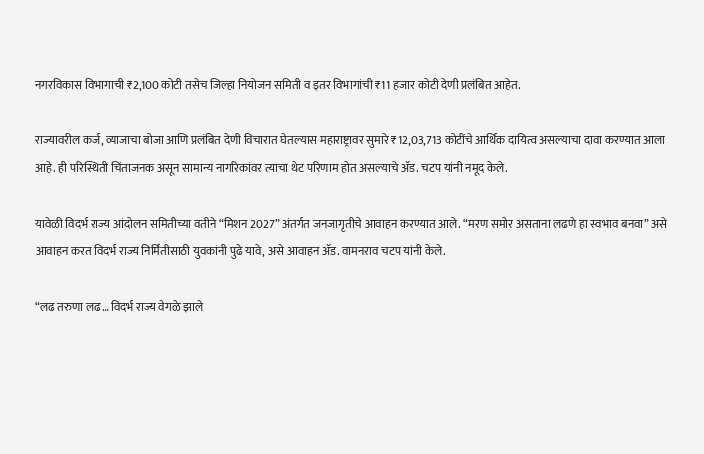नगरविकास विभागाची ₹2,100 कोटी तसेच जिल्हा नियोजन समिती व इतर विभागांची ₹11 हजार कोटी देणी प्रलंबित आहेत.

राज्यावरील कर्ज, व्याजाचा बोजा आणि प्रलंबित देणी विचारात घेतल्यास महाराष्ट्रावर सुमारे ₹12,03,713 कोटींचे आर्थिक दायित्व असल्याचा दावा करण्यात आला आहे. ही परिस्थिती चिंताजनक असून सामान्य नागरिकांवर त्याचा थेट परिणाम होत असल्याचे ॲड. चटप यांनी नमूद केले.

यावेळी विदर्भ राज्य आंदोलन समितीच्या वतीने “मिशन 2027” अंतर्गत जनजागृतीचे आवाहन करण्यात आले. “मरण समोर असताना लढणे हा स्वभाव बनवा” असे आवाहन करत विदर्भ राज्य निर्मितीसाठी युवकांनी पुढे यावे, असे आवाहन ॲड. वामनराव चटप यांनी केले.

“लढ तरुणा लढ… विदर्भ राज्य वेगळे झाले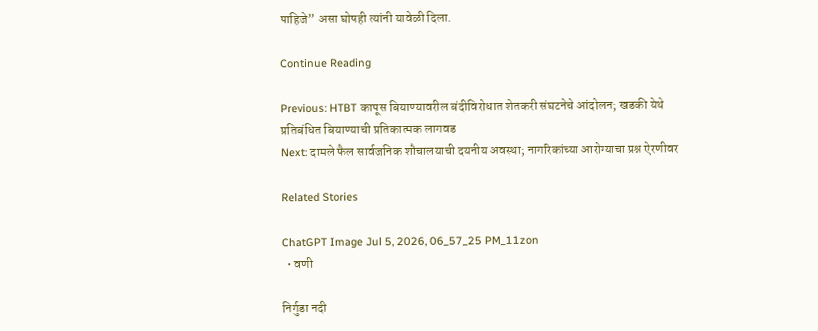पाहिजे” असा घोषही त्यांनी यावेळी दिला.

Continue Reading

Previous: HTBT कापूस बियाण्यावरील बंदीविरोधात शेतकरी संघटनेचे आंदोलन; खडकी येथे प्रतिबंधित बियाण्याची प्रतिकात्मक लागवड
Next: दामले फैल सार्वजनिक शौचालयाची दयनीय अवस्था; नागरिकांच्या आरोग्याचा प्रश्न ऐरणीवर

Related Stories

ChatGPT Image Jul 5, 2026, 06_57_25 PM_11zon
  • वणी

निर्गुडा नदी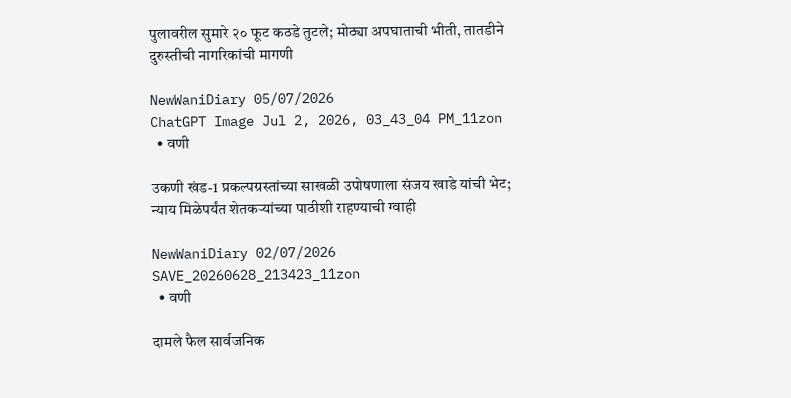पुलावरील सुमारे २० फूट कठडे तुटले; मोठ्या अपघाताची भीती, तातडीने दुरुस्तीची नागरिकांची मागणी

NewWaniDiary 05/07/2026
ChatGPT Image Jul 2, 2026, 03_43_04 PM_11zon
  • वणी

उकणी खंड-1 प्रकल्पग्रस्तांच्या साखळी उपोषणाला संजय खाडे यांची भेट; न्याय मिळेपर्यंत शेतकऱ्यांच्या पाठीशी राहण्याची ग्वाही

NewWaniDiary 02/07/2026
SAVE_20260628_213423_11zon
  • वणी

दामले फैल सार्वजनिक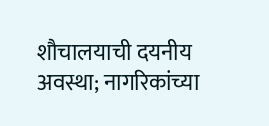शौचालयाची दयनीय अवस्था; नागरिकांच्या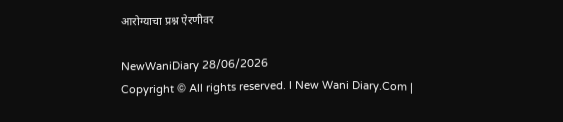आरोग्याचा प्रश्न ऐरणीवर

NewWaniDiary 28/06/2026
Copyright © All rights reserved. l New Wani Diary.Com |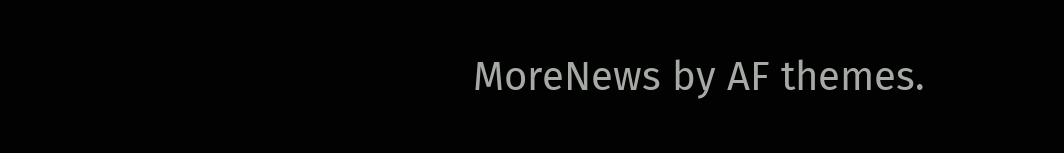MoreNews by AF themes.